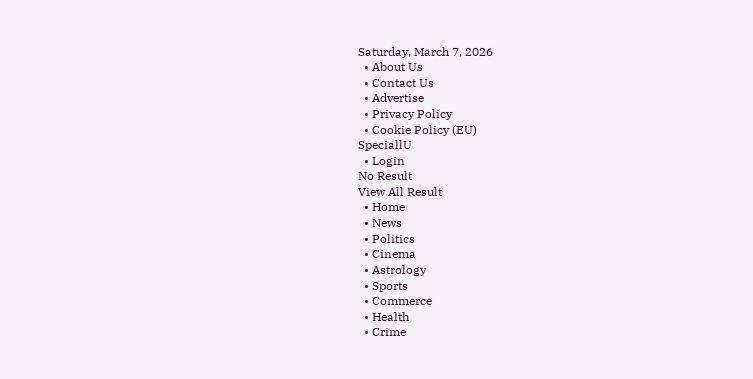Saturday, March 7, 2026
  • About Us
  • Contact Us
  • Advertise
  • Privacy Policy
  • Cookie Policy (EU)
SpeciallU
  • Login
No Result
View All Result
  • Home
  • News
  • Politics
  • Cinema
  • Astrology
  • Sports
  • Commerce
  • Health
  • Crime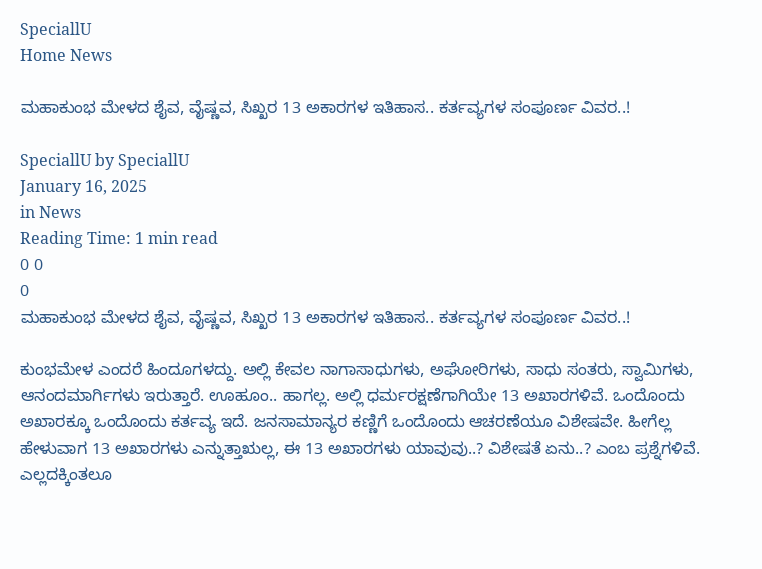SpeciallU
Home News

ಮಹಾಕುಂಭ ಮೇಳದ ಶೈವ, ವೈಷ್ಣವ, ಸಿಖ್ಖರ 13 ಅಕಾರಗಳ ಇತಿಹಾಸ.. ಕರ್ತವ್ಯಗಳ ಸಂಪೂರ್ಣ ವಿವರ..!

SpeciallU by SpeciallU
January 16, 2025
in News
Reading Time: 1 min read
0 0
0
ಮಹಾಕುಂಭ ಮೇಳದ ಶೈವ, ವೈಷ್ಣವ, ಸಿಖ್ಖರ 13 ಅಕಾರಗಳ ಇತಿಹಾಸ.. ಕರ್ತವ್ಯಗಳ ಸಂಪೂರ್ಣ ವಿವರ..!

ಕುಂಭಮೇಳ ಎಂದರೆ ಹಿಂದೂಗಳದ್ದು. ಅಲ್ಲಿ ಕೇವಲ ನಾಗಾಸಾಧುಗಳು, ಅಘೋರಿಗಳು, ಸಾಧು ಸಂತರು, ಸ್ವಾಮಿಗಳು, ಆನಂದಮಾರ್ಗಿಗಳು ಇರುತ್ತಾರೆ. ಊಹೂಂ.. ಹಾಗಲ್ಲ. ಅಲ್ಲಿ ಧರ್ಮರಕ್ಷಣೆಗಾಗಿಯೇ 13 ಅಖಾರಗಳಿವೆ. ಒಂದೊಂದು ಅಖಾರಕ್ಕೂ ಒಂದೊಂದು ಕರ್ತವ್ಯ ಇದೆ. ಜನಸಾಮಾನ್ಯರ ಕಣ್ಣಿಗೆ ಒಂದೊಂದು ಆಚರಣೆಯೂ ವಿಶೇಷವೇ. ಹೀಗೆಲ್ಲ ಹೇಳುವಾಗ 13 ಅಖಾರಗಳು ಎನ್ನುತ್ತಾಋಲ್ಲ, ಈ 13 ಅಖಾರಗಳು ಯಾವುವು..? ವಿಶೇಷತೆ ಏನು..? ಎಂಬ ಪ್ರಶ್ನೆಗಳಿವೆ.  ಎಲ್ಲದಕ್ಕಿಂತಲೂ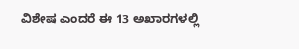ವಿಶೇಷ ಎಂದರೆ ಈ 13 ಅಖಾರಗಳಲ್ಲಿ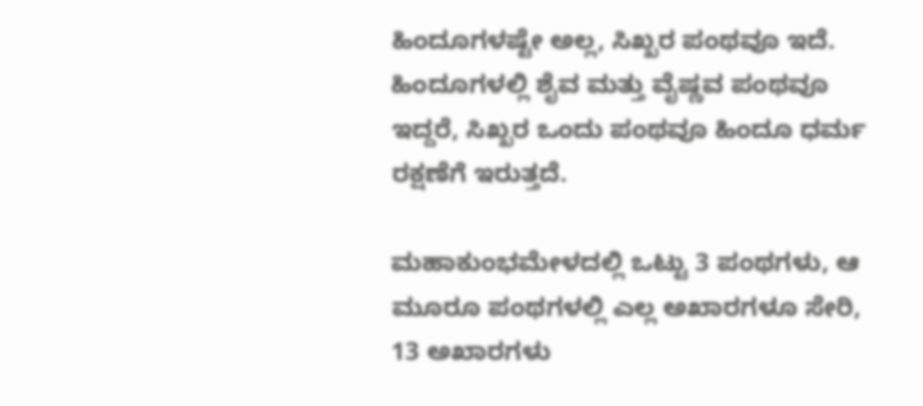ಹಿಂದೂಗಳಷ್ಟೇ ಅಲ್ಲ, ಸಿಖ್ಖರ ಪಂಥವೂ ಇದೆ. ಹಿಂದೂಗಳಲ್ಲಿ ಶೈವ ಮತ್ತು ವೈಷ್ಣವ ಪಂಥವೂ ಇದ್ದರೆ, ಸಿಖ್ಖರ ಒಂದು ಪಂಥವೂ ಹಿಂದೂ ಧರ್ಮ ರಕ್ಷಣೆಗೆ ಇರುತ್ತದೆ.

ಮಹಾಕುಂಭಮೇಳದಲ್ಲಿ ಒಟ್ಟು 3 ಪಂಥಗಳು, ಆ ಮೂರೂ ಪಂಥಗಳಲ್ಲಿ ಎಲ್ಲ ಅಖಾರಗಳೂ ಸೇರಿ, 13 ಅಖಾರಗಳು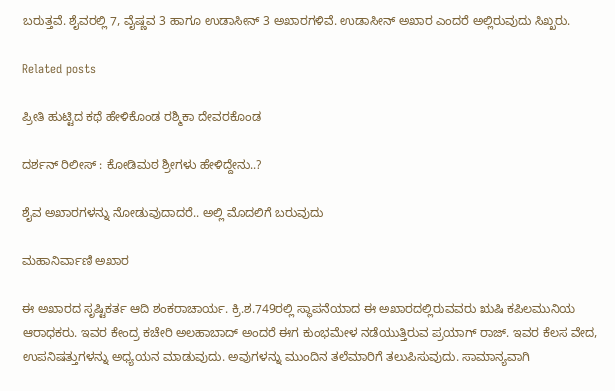ಬರುತ್ತವೆ. ಶೈವರಲ್ಲಿ 7, ವೈಷ್ಣವ 3 ಹಾಗೂ ಉಡಾಸೀನ್ 3 ಅಖಾರಗಳಿವೆ. ಉಡಾಸೀನ್ ಅಖಾರ ಎಂದರೆ ಅಲ್ಲಿರುವುದು ಸಿಖ್ಖರು.

Related posts

ಪ್ರೀತಿ ಹುಟ್ಟಿದ ಕಥೆ ಹೇಳಿಕೊಂಡ ರಶ್ಮಿಕಾ ದೇವರಕೊಂಡ

ದರ್ಶನ್‌ ರಿಲೀಸ್‌ : ಕೋಡಿಮಠ ಶ್ರೀಗಳು ಹೇಳಿದ್ದೇನು..?

ಶೈವ ಅಖಾರಗಳನ್ನು ನೋಡುವುದಾದರೆ.. ಅಲ್ಲಿ ಮೊದಲಿಗೆ ಬರುವುದು

ಮಹಾನಿರ್ವಾಣಿ ಅಖಾರ

ಈ ಅಖಾರದ ಸೃಷ್ಟಿಕರ್ತ ಆದಿ ಶಂಕರಾಚಾರ್ಯ. ಕ್ರಿ.ಶ.749ರಲ್ಲಿ ಸ್ಥಾಪನೆಯಾದ ಈ ಅಖಾರದಲ್ಲಿರುವವರು ಋಷಿ ಕಪಿಲಮುನಿಯ ಆರಾಧಕರು. ಇವರ ಕೇಂದ್ರ ಕಚೇರಿ ಅಲಹಾಬಾದ್ ಅಂದರೆ ಈಗ ಕುಂಭಮೇಳ ನಡೆಯುತ್ತಿರುವ ಪ್ರಯಾಗ್ ರಾಜ್. ಇವರ ಕೆಲಸ ವೇದ, ಉಪನಿಷತ್ತುಗಳನ್ನು ಅಧ್ಯಯನ ಮಾಡುವುದು. ಅವುಗಳನ್ನು ಮುಂದಿನ ತಲೆಮಾರಿಗೆ ತಲುಪಿಸುವುದು. ಸಾಮಾನ್ಯವಾಗಿ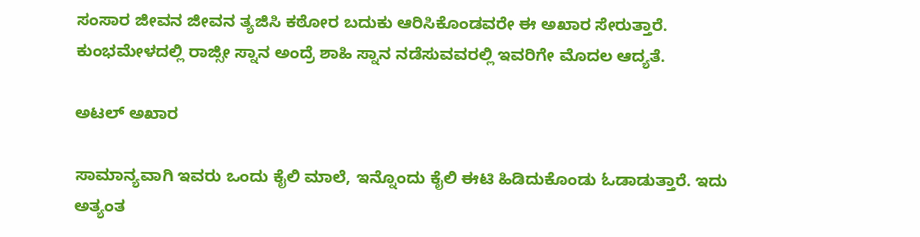ಸಂಸಾರ ಜೀವನ ಜೀವನ ತ್ಯಜಿಸಿ ಕಠೋರ ಬದುಕು ಆರಿಸಿಕೊಂಡವರೇ ಈ ಅಖಾರ ಸೇರುತ್ತಾರೆ. ಕುಂಭಮೇಳದಲ್ಲಿ ರಾಜ್ಸೀ ಸ್ನಾನ ಅಂದ್ರೆ ಶಾಹಿ ಸ್ನಾನ ನಡೆಸುವವರಲ್ಲಿ ಇವರಿಗೇ ಮೊದಲ ಆದ್ಯತೆ.

ಅಟಲ್ ಅಖಾರ

ಸಾಮಾನ್ಯವಾಗಿ ಇವರು ಒಂದು ಕೈಲಿ ಮಾಲೆ, ಇನ್ನೊಂದು ಕೈಲಿ ಈಟಿ ಹಿಡಿದುಕೊಂಡು ಓಡಾಡುತ್ತಾರೆ. ಇದು ಅತ್ಯಂತ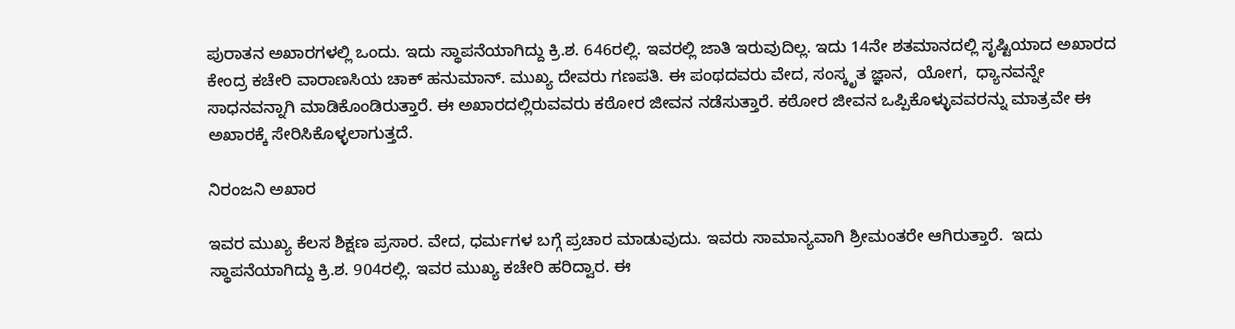ಪುರಾತನ ಅಖಾರಗಳಲ್ಲಿ ಒಂದು. ಇದು ಸ್ಥಾಪನೆಯಾಗಿದ್ದು ಕ್ರಿ.ಶ. 646ರಲ್ಲಿ. ಇವರಲ್ಲಿ ಜಾತಿ ಇರುವುದಿಲ್ಲ. ಇದು 14ನೇ ಶತಮಾನದಲ್ಲಿ ಸೃಷ್ಟಿಯಾದ ಅಖಾರದ ಕೇಂದ್ರ ಕಚೇರಿ ವಾರಾಣಸಿಯ ಚಾಕ್ ಹನುಮಾನ್. ಮುಖ್ಯ ದೇವರು ಗಣಪತಿ. ಈ ಪಂಥದವರು ವೇದ, ಸಂಸ್ಕೃತ ಜ್ಞಾನ,  ಯೋಗ,  ಧ್ಯಾನವನ್ನೇ ಸಾಧನವನ್ನಾಗಿ ಮಾಡಿಕೊಂಡಿರುತ್ತಾರೆ. ಈ ಅಖಾರದಲ್ಲಿರುವವರು ಕಠೋರ ಜೀವನ ನಡೆಸುತ್ತಾರೆ. ಕಠೋರ ಜೀವನ ಒಪ್ಪಿಕೊಳ್ಳುವವರನ್ನು ಮಾತ್ರವೇ ಈ ಅಖಾರಕ್ಕೆ ಸೇರಿಸಿಕೊಳ್ಳಲಾಗುತ್ತದೆ.

ನಿರಂಜನಿ ಅಖಾರ

ಇವರ ಮುಖ್ಯ ಕೆಲಸ ಶಿಕ್ಷಣ ಪ್ರಸಾರ. ವೇದ, ಧರ್ಮಗಳ ಬಗ್ಗೆ ಪ್ರಚಾರ ಮಾಡುವುದು. ಇವರು ಸಾಮಾನ್ಯವಾಗಿ ಶ್ರೀಮಂತರೇ ಆಗಿರುತ್ತಾರೆ.  ಇದು ಸ್ಥಾಪನೆಯಾಗಿದ್ದು ಕ್ರಿ.ಶ. 904ರಲ್ಲಿ. ಇವರ ಮುಖ್ಯ ಕಚೇರಿ ಹರಿದ್ವಾರ. ಈ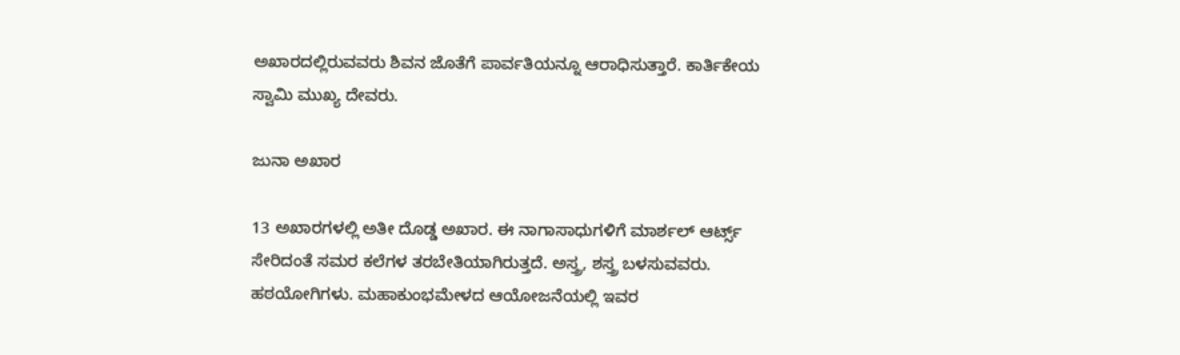ಅಖಾರದಲ್ಲಿರುವವರು ಶಿವನ ಜೊತೆಗೆ ಪಾರ್ವತಿಯನ್ನೂ ಆರಾಧಿಸುತ್ತಾರೆ. ಕಾರ್ತಿಕೇಯ ಸ್ವಾಮಿ ಮುಖ್ಯ ದೇವರು.

ಜುನಾ ಅಖಾರ

13 ಅಖಾರಗಳಲ್ಲಿ ಅತೀ ದೊಡ್ಡ ಅಖಾರ. ಈ ನಾಗಾಸಾಧುಗಳಿಗೆ ಮಾರ್ಶಲ್ ಆರ್ಟ್ಸ್ ಸೇರಿದಂತೆ ಸಮರ ಕಲೆಗಳ ತರಬೇತಿಯಾಗಿರುತ್ತದೆ. ಅಸ್ತ್ರ, ಶಸ್ತ್ರ ಬಳಸುವವರು. ಹಠಯೋಗಿಗಳು. ಮಹಾಕುಂಭಮೇಳದ ಆಯೋಜನೆಯಲ್ಲಿ ಇವರ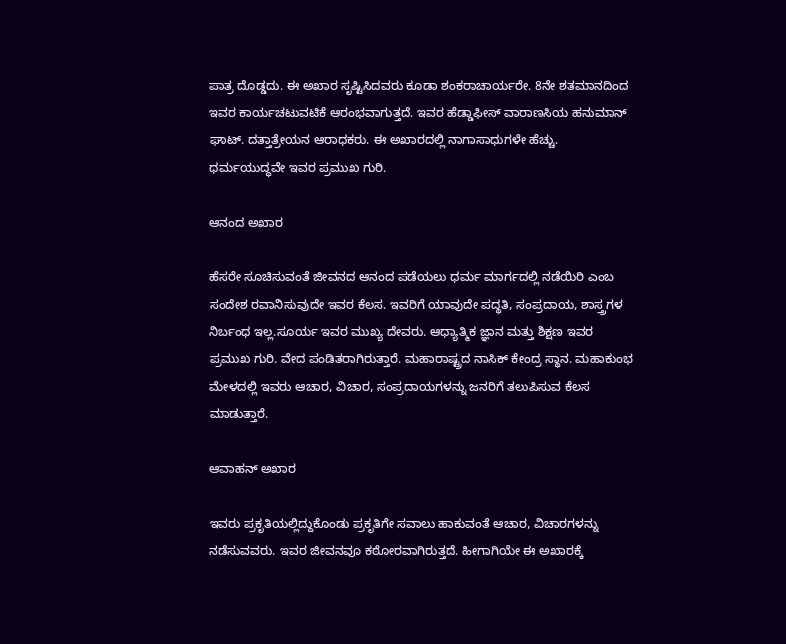ಪಾತ್ರ ದೊಡ್ಡದು. ಈ ಅಖಾರ ಸೃಷ್ಟಿಸಿದವರು ಕೂಡಾ ಶಂಕರಾಚಾರ್ಯರೇ. 8ನೇ ಶತಮಾನದಿಂದ ಇವರ ಕಾರ್ಯಚಟುವಟಿಕೆ ಆರಂಭವಾಗುತ್ತದೆ. ಇವರ ಹೆಡ್ಡಾಫೀಸ್ ವಾರಾಣಸಿಯ ಹನುಮಾನ್ ಘಾಟ್. ದತ್ತಾತ್ರೇಯನ ಆರಾಧಕರು. ಈ ಅಖಾರದಲ್ಲಿ ನಾಗಾಸಾಧುಗಳೇ ಹೆಚ್ಚು. ಧರ್ಮಯುದ್ಧವೇ ಇವರ ಪ್ರಮುಖ ಗುರಿ.

ಆನಂದ ಅಖಾರ

ಹೆಸರೇ ಸೂಚಿಸುವಂತೆ ಜೀವನದ ಆನಂದ ಪಡೆಯಲು ಧರ್ಮ ಮಾರ್ಗದಲ್ಲಿ ನಡೆಯಿರಿ ಎಂಬ ಸಂದೇಶ ರವಾನಿಸುವುದೇ ಇವರ ಕೆಲಸ. ಇವರಿಗೆ ಯಾವುದೇ ಪದ್ಥತಿ, ಸಂಪ್ರದಾಯ, ಶಾಸ್ತ್ರಗಳ ನಿರ್ಬಂಧ ಇಲ್ಲ.ಸೂರ್ಯ ಇವರ ಮುಖ್ಯ ದೇವರು. ಆಧ್ಯಾತ್ಮಿಕ ಜ್ಞಾನ ಮತ್ತು ಶಿಕ್ಷಣ ಇವರ ಪ್ರಮುಖ ಗುರಿ. ವೇದ ಪಂಡಿತರಾಗಿರುತ್ತಾರೆ. ಮಹಾರಾಷ್ಟ್ರದ ನಾಸಿಕ್ ಕೇಂದ್ರ ಸ್ಥಾನ. ಮಹಾಕುಂಭ ಮೇಳದಲ್ಲಿ ಇವರು ಆಚಾರ, ವಿಚಾರ, ಸಂಪ್ರದಾಯಗಳನ್ನು ಜನರಿಗೆ ತಲುಪಿಸುವ ಕೆಲಸ ಮಾಡುತ್ತಾರೆ.

ಆವಾಹನ್ ಅಖಾರ

ಇವರು ಪ್ರಕೃತಿಯಲ್ಲಿದ್ದುಕೊಂಡು ಪ್ರಕೃತಿಗೇ ಸವಾಲು ಹಾಕುವಂತೆ ಆಚಾರ, ವಿಚಾರಗಳನ್ನು ನಡೆಸುವವರು. ಇವರ ಜೀವನವೂ ಕಠೋರವಾಗಿರುತ್ತದೆ. ಹೀಗಾಗಿಯೇ ಈ ಅಖಾರಕ್ಕೆ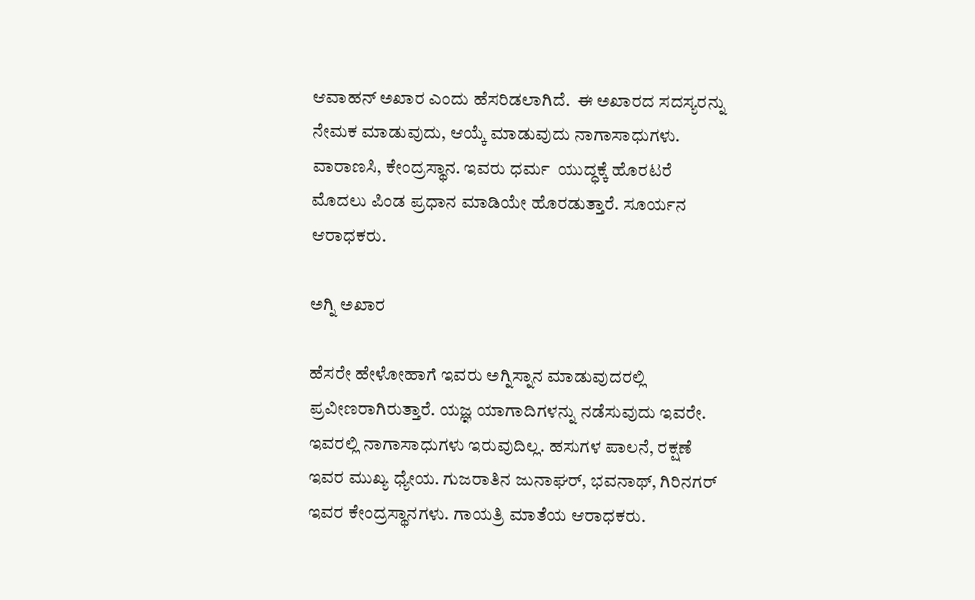ಆವಾಹನ್ ಅಖಾರ ಎಂದು ಹೆಸರಿಡಲಾಗಿದೆ.  ಈ ಅಖಾರದ ಸದಸ್ಯರನ್ನು ನೇಮಕ ಮಾಡುವುದು, ಆಯ್ಕೆ ಮಾಡುವುದು ನಾಗಾಸಾಧುಗಳು. ವಾರಾಣಸಿ, ಕೇಂದ್ರಸ್ಥಾನ. ಇವರು ಧರ್ಮ  ಯುದ್ಧಕ್ಕೆ ಹೊರಟರೆ ಮೊದಲು ಪಿಂಡ ಪ್ರಧಾನ ಮಾಡಿಯೇ ಹೊರಡುತ್ತಾರೆ. ಸೂರ್ಯನ ಆರಾಧಕರು.

ಅಗ್ನಿ ಅಖಾರ

ಹೆಸರೇ ಹೇಳೋಹಾಗೆ ಇವರು ಅಗ್ನಿಸ್ನಾನ ಮಾಡುವುದರಲ್ಲಿ ಪ್ರವೀಣರಾಗಿರುತ್ತಾರೆ. ಯಜ್ಞ ಯಾಗಾದಿಗಳನ್ನು ನಡೆಸುವುದು ಇವರೇ. ಇವರಲ್ಲಿ ನಾಗಾಸಾಧುಗಳು ಇರುವುದಿಲ್ಲ. ಹಸುಗಳ ಪಾಲನೆ, ರಕ್ಷಣೆ ಇವರ ಮುಖ್ಯ ಧ್ಯೇಯ. ಗುಜರಾತಿನ ಜುನಾಘರ್, ಭವನಾಥ್, ಗಿರಿನಗರ್ ಇವರ ಕೇಂದ್ರಸ್ಥಾನಗಳು. ಗಾಯತ್ರಿ ಮಾತೆಯ ಆರಾಧಕರು.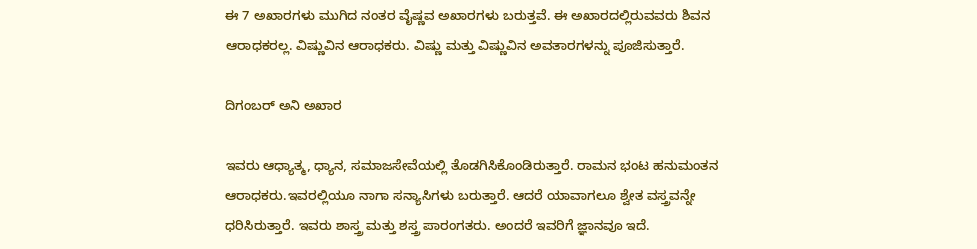ಈ 7 ಅಖಾರಗಳು ಮುಗಿದ ನಂತರ ವೈಷ್ಣವ ಅಖಾರಗಳು ಬರುತ್ತವೆ. ಈ ಅಖಾರದಲ್ಲಿರುವವರು ಶಿವನ ಆರಾಧಕರಲ್ಲ. ವಿಷ್ಣುವಿನ ಆರಾಧಕರು. ವಿಷ್ಣು ಮತ್ತು ವಿಷ್ಣುವಿನ ಅವತಾರಗಳನ್ನು ಪೂಜಿಸುತ್ತಾರೆ.

ದಿಗಂಬರ್ ಅನಿ ಅಖಾರ

ಇವರು ಆಧ್ಯಾತ್ಮ, ಧ್ಯಾನ, ಸಮಾಜಸೇವೆಯಲ್ಲಿ ತೊಡಗಿಸಿಕೊಂಡಿರುತ್ತಾರೆ. ರಾಮನ ಭಂಟ ಹನುಮಂತನ  ಆರಾಧಕರು.ಇವರಲ್ಲಿಯೂ ನಾಗಾ ಸನ್ಯಾಸಿಗಳು ಬರುತ್ತಾರೆ. ಆದರೆ ಯಾವಾಗಲೂ ಶ್ವೇತ ವಸ್ತ್ರವನ್ನೇ ಧರಿಸಿರುತ್ತಾರೆ. ಇವರು ಶಾಸ್ತ್ರ ಮತ್ತು ಶಸ್ತ್ರ ಪಾರಂಗತರು. ಅಂದರೆ ಇವರಿಗೆ ಜ್ಞಾನವೂ ಇದೆ.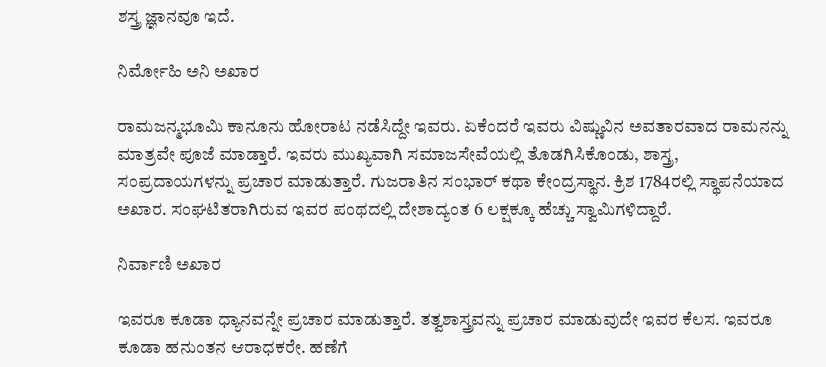ಶಸ್ತ್ರ ಜ್ಞಾನವೂ ಇದೆ.

ನಿರ್ಮೋಹಿ ಅನಿ ಅಖಾರ

ರಾಮಜನ್ಮಭೂಮಿ ಕಾನೂನು ಹೋರಾಟ ನಡೆಸಿದ್ದೇ ಇವರು. ಏಕೆಂದರೆ ಇವರು ವಿಷ್ಣುವಿನ ಅವತಾರವಾದ ರಾಮನನ್ನು ಮಾತ್ರವೇ ಪೂಜೆ ಮಾಡ್ತಾರೆ. ಇವರು ಮುಖ್ಯವಾಗಿ ಸಮಾಜಸೇವೆಯಲ್ಲಿ ತೊಡಗಿಸಿಕೊಂಡು, ಶಾಸ್ತ್ರ, ಸಂಪ್ರದಾಯಗಳನ್ನು ಪ್ರಚಾರ ಮಾಡುತ್ತಾರೆ. ಗುಜರಾತಿನ ಸಂಭಾರ್ ಕಥಾ ಕೇಂದ್ರಸ್ಥಾನ. ಕ್ರಿಶ 1784ರಲ್ಲಿ ಸ್ಥಾಪನೆಯಾದ ಅಖಾರ. ಸಂಘಟಿತರಾಗಿರುವ ಇವರ ಪಂಥದಲ್ಲಿ ದೇಶಾದ್ಯಂತ 6 ಲಕ್ಷಕ್ಕೂ ಹೆಚ್ಚು ಸ್ವಾಮಿಗಳಿದ್ದಾರೆ.

ನಿರ್ವಾಣಿ ಅಖಾರ

ಇವರೂ ಕೂಡಾ ಧ್ಯಾನವನ್ನೇ ಪ್ರಚಾರ ಮಾಡುತ್ತಾರೆ. ತತ್ವಶಾಸ್ತ್ರವನ್ನು ಪ್ರಚಾರ ಮಾಡುವುದೇ ಇವರ ಕೆಲಸ. ಇವರೂ ಕೂಡಾ ಹನುಂತನ ಆರಾಧಕರೇ. ಹಣೆಗೆ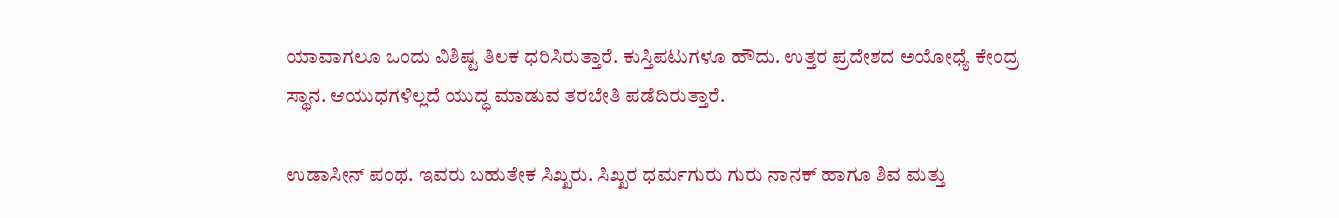ಯಾವಾಗಲೂ ಒಂದು ವಿಶಿಷ್ಟ ತಿಲಕ ಧರಿಸಿರುತ್ತಾರೆ. ಕುಸ್ತಿಪಟುಗಳೂ ಹೌದು. ಉತ್ತರ ಪ್ರದೇಶದ ಅಯೋಧ್ಯೆ ಕೇಂದ್ರ ಸ್ಥಾನ. ಆಯುಧಗಳಿಲ್ಲದೆ ಯುದ್ಧ ಮಾಡುವ ತರಬೇತಿ ಪಡೆದಿರುತ್ತಾರೆ.

ಉಡಾಸೀನ್ ಪಂಥ. ಇವರು ಬಹುತೇಕ ಸಿಖ್ಖರು. ಸಿಖ್ಖರ ಧರ್ಮಗುರು ಗುರು ನಾನಕ್ ಹಾಗೂ ಶಿವ ಮತ್ತು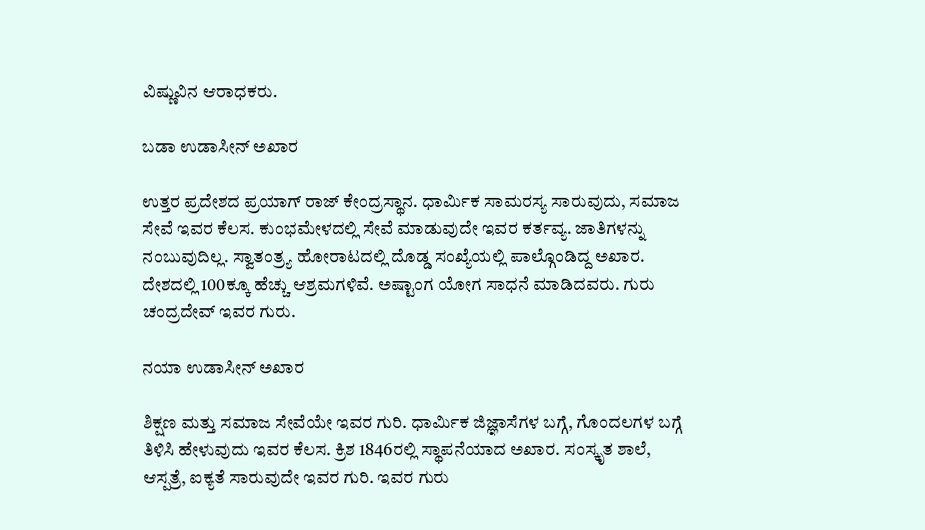ವಿಷ್ಣುವಿನ ಆರಾಧಕರು.

ಬಡಾ ಉಡಾಸೀನ್ ಅಖಾರ

ಉತ್ತರ ಪ್ರದೇಶದ ಪ್ರಯಾಗ್ ರಾಜ್ ಕೇಂದ್ರಸ್ಥಾನ. ಧಾರ್ಮಿಕ ಸಾಮರಸ್ಯ ಸಾರುವುದು, ಸಮಾಜ ಸೇವೆ ಇವರ ಕೆಲಸ. ಕುಂಭಮೇಳದಲ್ಲಿ ಸೇವೆ ಮಾಡುವುದೇ ಇವರ ಕರ್ತವ್ಯ. ಜಾತಿಗಳನ್ನು ನಂಬುವುದಿಲ್ಲ. ಸ್ವಾತಂತ್ರ್ಯ ಹೋರಾಟದಲ್ಲಿ ದೊಡ್ಡ ಸಂಖ್ಯೆಯಲ್ಲಿ ಪಾಲ್ಗೊಂಡಿದ್ದ ಅಖಾರ. ದೇಶದಲ್ಲಿ 100ಕ್ಕೂ ಹೆಚ್ಚು ಆಶ್ರಮಗಳಿವೆ. ಅಷ್ಟಾಂಗ ಯೋಗ ಸಾಧನೆ ಮಾಡಿದವರು. ಗುರು ಚಂದ್ರದೇವ್ ಇವರ ಗುರು.

ನಯಾ ಉಡಾಸೀನ್ ಅಖಾರ

ಶಿಕ್ಷಣ ಮತ್ತು ಸಮಾಜ ಸೇವೆಯೇ ಇವರ ಗುರಿ. ಧಾರ್ಮಿಕ ಜಿಜ್ಞಾಸೆಗಳ ಬಗ್ಗೆ, ಗೊಂದಲಗಳ ಬಗ್ಗೆ ತಿಳಿಸಿ ಹೇಳುವುದು ಇವರ ಕೆಲಸ. ಕ್ರಿಶ 1846ರಲ್ಲಿ ಸ್ಥಾಪನೆಯಾದ ಅಖಾರ. ಸಂಸ್ಕೃತ ಶಾಲೆ, ಆಸ್ಪತ್ರೆ, ಐಕ್ಯತೆ ಸಾರುವುದೇ ಇವರ ಗುರಿ. ಇವರ ಗುರು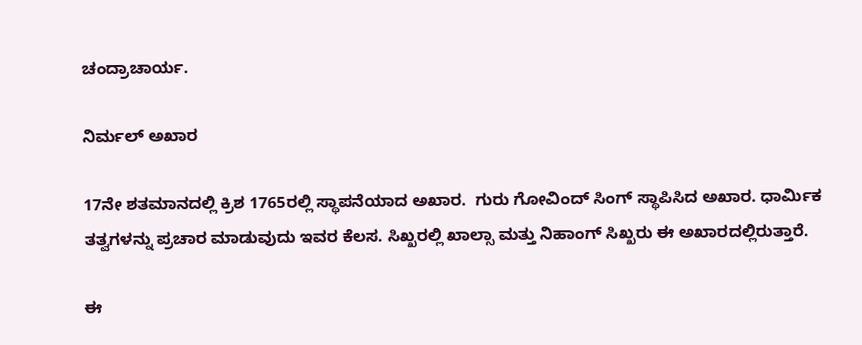ಚಂದ್ರಾಚಾರ್ಯ.

ನಿರ್ಮಲ್ ಅಖಾರ

17ನೇ ಶತಮಾನದಲ್ಲಿ ಕ್ರಿಶ 1765ರಲ್ಲಿ ಸ್ಥಾಪನೆಯಾದ ಅಖಾರ.  ಗುರು ಗೋವಿಂದ್ ಸಿಂಗ್ ಸ್ಥಾಪಿಸಿದ ಅಖಾರ. ಧಾರ್ಮಿಕ ತತ್ವಗಳನ್ನು ಪ್ರಚಾರ ಮಾಡುವುದು ಇವರ ಕೆಲಸ. ಸಿಖ್ಖರಲ್ಲಿ ಖಾಲ್ಸಾ ಮತ್ತು ನಿಹಾಂಗ್ ಸಿಖ್ಖರು ಈ ಅಖಾರದಲ್ಲಿರುತ್ತಾರೆ.

ಈ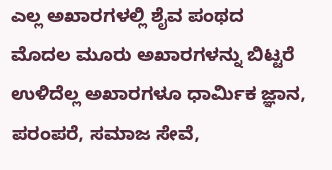ಎಲ್ಲ ಅಖಾರಗಳಲ್ಲಿ ಶೈವ ಪಂಥದ ಮೊದಲ ಮೂರು ಅಖಾರಗಳನ್ನು ಬಿಟ್ಟರೆ ಉಳಿದೆಲ್ಲ ಅಖಾರಗಳೂ ಧಾರ್ಮಿಕ ಜ್ಞಾನ, ಪರಂಪರೆ, ಸಮಾಜ ಸೇವೆ,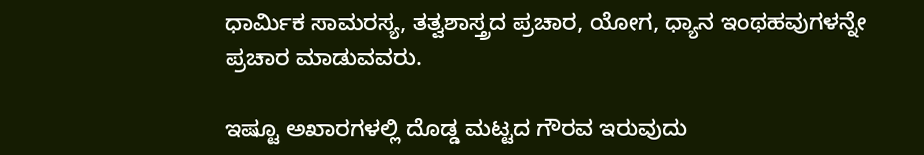ಧಾರ್ಮಿಕ ಸಾಮರಸ್ಯ, ತತ್ವಶಾಸ್ತ್ರದ ಪ್ರಚಾರ, ಯೋಗ, ಧ್ಯಾನ ಇಂಥಹವುಗಳನ್ನೇ ಪ್ರಚಾರ ಮಾಡುವವರು.

ಇಷ್ಟೂ ಅಖಾರಗಳಲ್ಲಿ ದೊಡ್ಡ ಮಟ್ಟದ ಗೌರವ ಇರುವುದು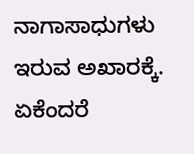ನಾಗಾಸಾಧುಗಳು ಇರುವ ಅಖಾರಕ್ಕೆ. ಏಕೆಂದರೆ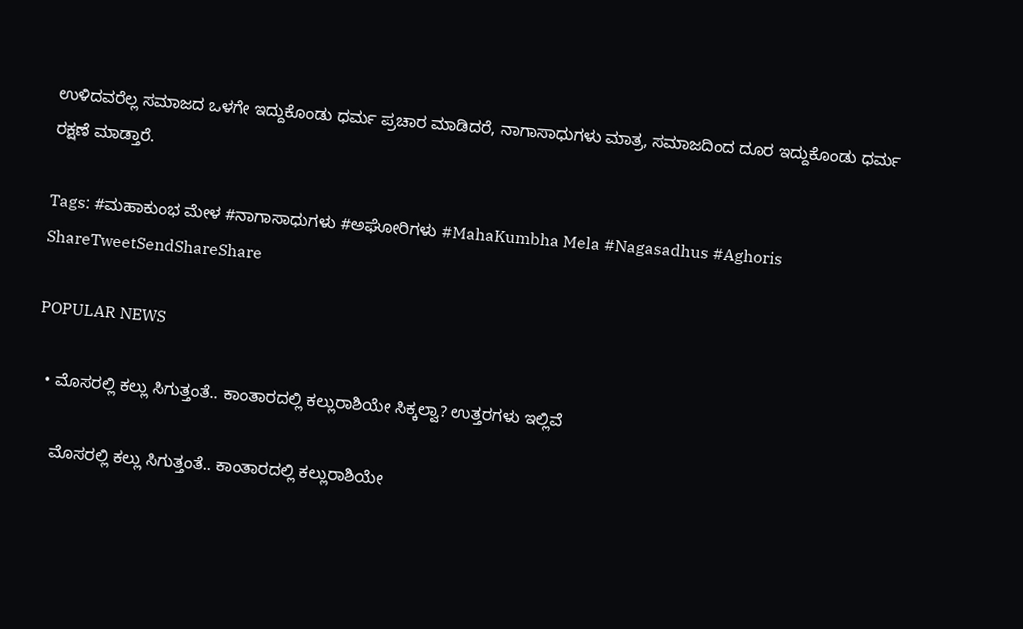ಉಳಿದವರೆಲ್ಲ ಸಮಾಜದ ಒಳಗೇ ಇದ್ದುಕೊಂಡು ಧರ್ಮ ಪ್ರಚಾರ ಮಾಡಿದರೆ, ನಾಗಾಸಾಧುಗಳು ಮಾತ್ರ, ಸಮಾಜದಿಂದ ದೂರ ಇದ್ದುಕೊಂಡು ಧರ್ಮ ರಕ್ಷಣೆ ಮಾಡ್ತಾರೆ.

Tags: #ಮಹಾಕುಂಭ ಮೇಳ #ನಾಗಾಸಾಧುಗಳು #ಅಘೋರಿಗಳು #MahaKumbha Mela #Nagasadhus #Aghoris
ShareTweetSendShareShare

POPULAR NEWS

  • ಮೊಸರಲ್ಲಿ ಕಲ್ಲು ಸಿಗುತ್ತಂತೆ.. ಕಾಂತಾರದಲ್ಲಿ ಕಲ್ಲುರಾಶಿಯೇ ಸಿಕ್ಕಲ್ವಾ? ಉತ್ತರಗಳು ಇಲ್ಲಿವೆ

    ಮೊಸರಲ್ಲಿ ಕಲ್ಲು ಸಿಗುತ್ತಂತೆ.. ಕಾಂತಾರದಲ್ಲಿ ಕಲ್ಲುರಾಶಿಯೇ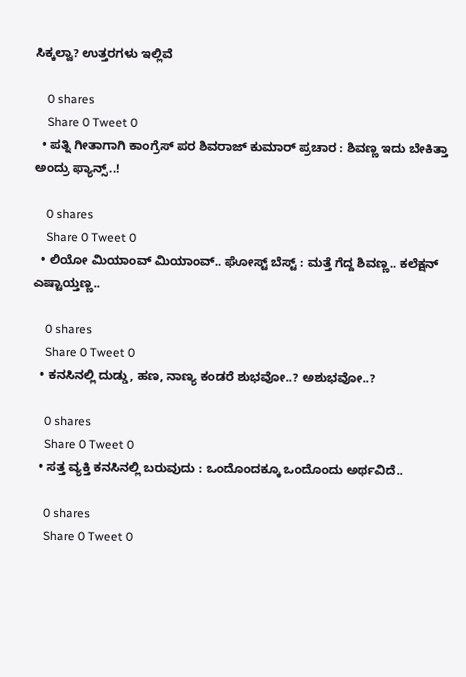ಸಿಕ್ಕಲ್ವಾ? ಉತ್ತರಗಳು ಇಲ್ಲಿವೆ

    0 shares
    Share 0 Tweet 0
  • ಪತ್ನಿ ಗೀತಾಗಾಗಿ ಕಾಂಗ್ರೆಸ್ ಪರ ಶಿವರಾಜ್ ಕುಮಾರ್ ಪ್ರಚಾರ : ಶಿವಣ್ಣ ಇದು ಬೇಕಿತ್ತಾ ಅಂದ್ರು ಫ್ಯಾನ್ಸ್..!

    0 shares
    Share 0 Tweet 0
  • ಲಿಯೋ ಮಿಯಾಂವ್ ಮಿಯಾಂವ್.. ಘೋಸ್ಟ್ ಬೆಸ್ಟ್ : ಮತ್ತೆ ಗೆದ್ದ ಶಿವಣ್ಣ.. ಕಲೆಕ್ಷನ್ ಎಷ್ಟಾಯ್ತಣ್ಣ..

    0 shares
    Share 0 Tweet 0
  • ಕನಸಿನಲ್ಲಿ ದುಡ್ಡು, ಹಣ, ನಾಣ್ಯ ಕಂಡರೆ ಶುಭವೋ..? ಅಶುಭವೋ..?

    0 shares
    Share 0 Tweet 0
  • ಸತ್ತ ವ್ಯಕ್ತಿ ಕನಸಿನಲ್ಲಿ ಬರುವುದು : ಒಂದೊಂದಕ್ಕೂ ಒಂದೊಂದು ಅರ್ಥವಿದೆ..

    0 shares
    Share 0 Tweet 0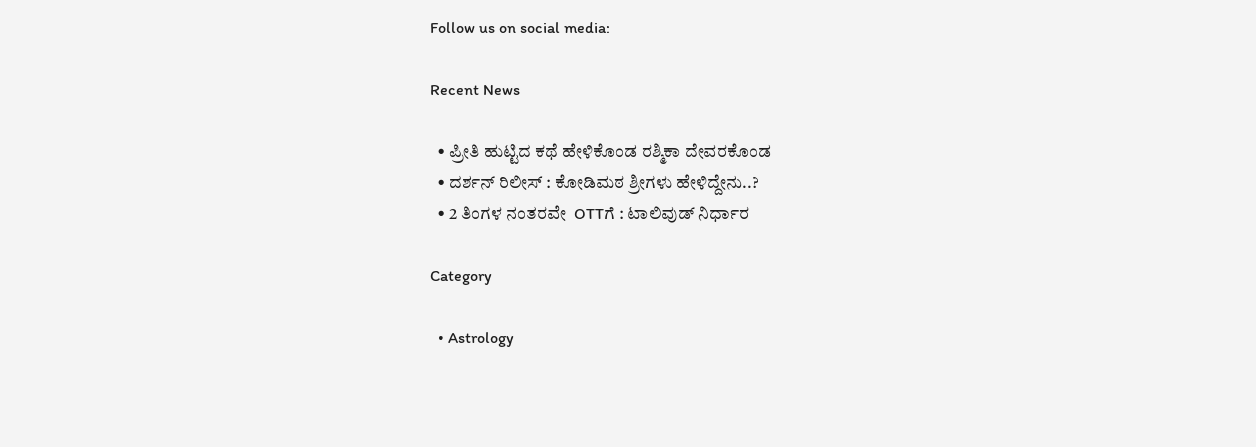Follow us on social media:

Recent News

  • ಪ್ರೀತಿ ಹುಟ್ಟಿದ ಕಥೆ ಹೇಳಿಕೊಂಡ ರಶ್ಮಿಕಾ ದೇವರಕೊಂಡ
  • ದರ್ಶನ್‌ ರಿಲೀಸ್‌ : ಕೋಡಿಮಠ ಶ್ರೀಗಳು ಹೇಳಿದ್ದೇನು..?
  • 2 ತಿಂಗಳ ನಂತರವೇ  OTTಗೆ : ಟಾಲಿವುಡ್‌ ನಿರ್ಧಾರ

Category

  • Astrology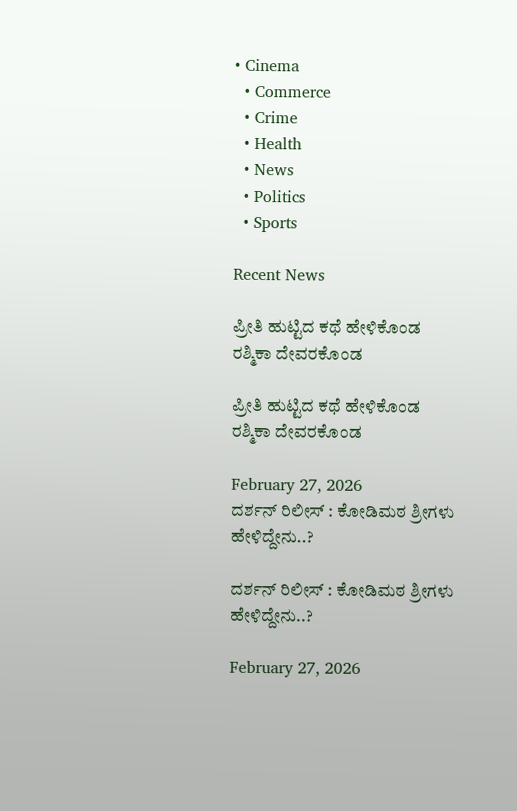• Cinema
  • Commerce
  • Crime
  • Health
  • News
  • Politics
  • Sports

Recent News

ಪ್ರೀತಿ ಹುಟ್ಟಿದ ಕಥೆ ಹೇಳಿಕೊಂಡ ರಶ್ಮಿಕಾ ದೇವರಕೊಂಡ

ಪ್ರೀತಿ ಹುಟ್ಟಿದ ಕಥೆ ಹೇಳಿಕೊಂಡ ರಶ್ಮಿಕಾ ದೇವರಕೊಂಡ

February 27, 2026
ದರ್ಶನ್‌ ರಿಲೀಸ್‌ : ಕೋಡಿಮಠ ಶ್ರೀಗಳು ಹೇಳಿದ್ದೇನು..?

ದರ್ಶನ್‌ ರಿಲೀಸ್‌ : ಕೋಡಿಮಠ ಶ್ರೀಗಳು ಹೇಳಿದ್ದೇನು..?

February 27, 2026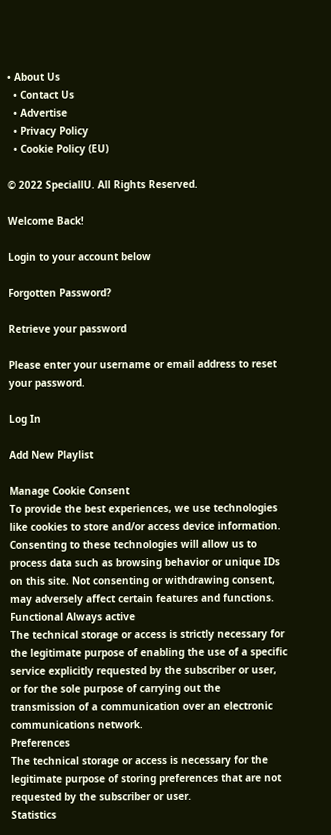• About Us
  • Contact Us
  • Advertise
  • Privacy Policy
  • Cookie Policy (EU)

© 2022 SpeciallU. All Rights Reserved.

Welcome Back!

Login to your account below

Forgotten Password?

Retrieve your password

Please enter your username or email address to reset your password.

Log In

Add New Playlist

Manage Cookie Consent
To provide the best experiences, we use technologies like cookies to store and/or access device information. Consenting to these technologies will allow us to process data such as browsing behavior or unique IDs on this site. Not consenting or withdrawing consent, may adversely affect certain features and functions.
Functional Always active
The technical storage or access is strictly necessary for the legitimate purpose of enabling the use of a specific service explicitly requested by the subscriber or user, or for the sole purpose of carrying out the transmission of a communication over an electronic communications network.
Preferences
The technical storage or access is necessary for the legitimate purpose of storing preferences that are not requested by the subscriber or user.
Statistics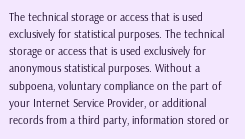The technical storage or access that is used exclusively for statistical purposes. The technical storage or access that is used exclusively for anonymous statistical purposes. Without a subpoena, voluntary compliance on the part of your Internet Service Provider, or additional records from a third party, information stored or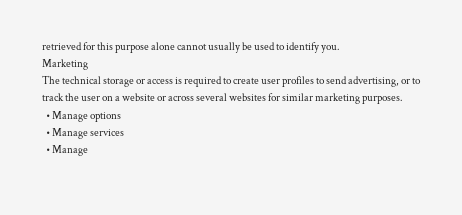retrieved for this purpose alone cannot usually be used to identify you.
Marketing
The technical storage or access is required to create user profiles to send advertising, or to track the user on a website or across several websites for similar marketing purposes.
  • Manage options
  • Manage services
  • Manage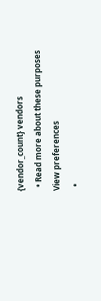{vendor_count} vendors
  • Read more about these purposes
View preferences
  •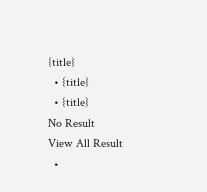{title}
  • {title}
  • {title}
No Result
View All Result
  •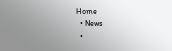Home
  • News
  •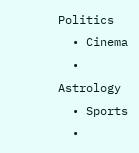Politics
  • Cinema
  • Astrology
  • Sports
  •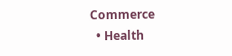Commerce
  • Health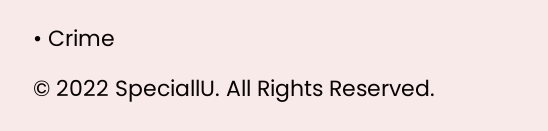• Crime

© 2022 SpeciallU. All Rights Reserved.